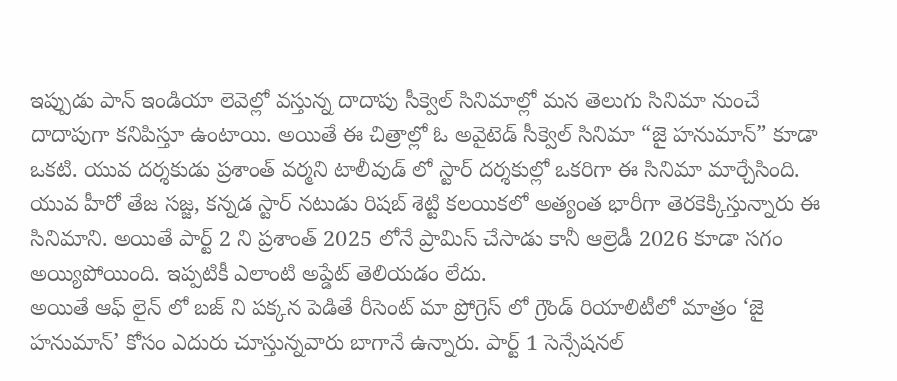ఇప్పుడు పాన్ ఇండియా లెవెల్లో వస్తున్న దాదాపు సీక్వెల్ సినిమాల్లో మన తెలుగు సినిమా నుంచే దాదాపుగా కనిపిస్తూ ఉంటాయి. అయితే ఈ చిత్రాల్లో ఓ అవైటెడ్ సీక్వెల్ సినిమా “జై హనుమాన్” కూడా ఒకటి. యువ దర్శకుడు ప్రశాంత్ వర్మని టాలీవుడ్ లో స్టార్ దర్శకుల్లో ఒకరిగా ఈ సినిమా మార్చేసింది.
యువ హీరో తేజ సజ్జ, కన్నడ స్టార్ నటుడు రిషబ్ శెట్టి కలయికలో అత్యంత భారీగా తెరకెక్కిస్తున్నారు ఈ సినిమాని. అయితే పార్ట్ 2 ని ప్రశాంత్ 2025 లోనే ప్రామిస్ చేసాడు కానీ ఆల్రెడీ 2026 కూడా సగం అయ్యిపోయింది. ఇప్పటికీ ఎలాంటి అప్డేట్ తెలియడం లేదు.
అయితే ఆఫ్ లైన్ లో బజ్ ని పక్కన పెడితే రీసెంట్ మా ప్రోగ్రెస్ లో గ్రౌండ్ రియాలిటీలో మాత్రం ‘జై హనుమాన్’ కోసం ఎదురు చూస్తున్నవారు బాగానే ఉన్నారు. పార్ట్ 1 సెన్సేషనల్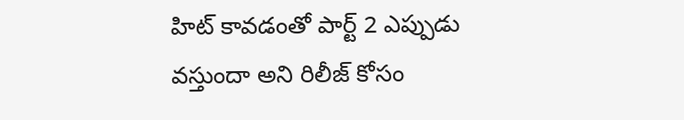హిట్ కావడంతో పార్ట్ 2 ఎప్పుడు వస్తుందా అని రిలీజ్ కోసం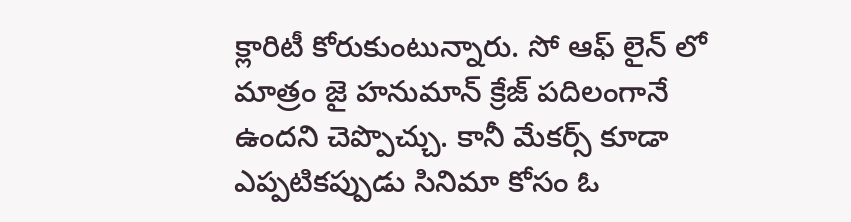క్లారిటీ కోరుకుంటున్నారు. సో ఆఫ్ లైన్ లో మాత్రం జై హనుమాన్ క్రేజ్ పదిలంగానే ఉందని చెప్పొచ్చు. కానీ మేకర్స్ కూడా ఎప్పటికప్పుడు సినిమా కోసం ఓ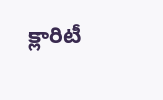క్లారిటీ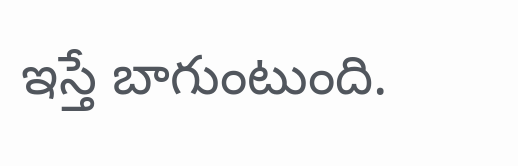ఇస్తే బాగుంటుంది.